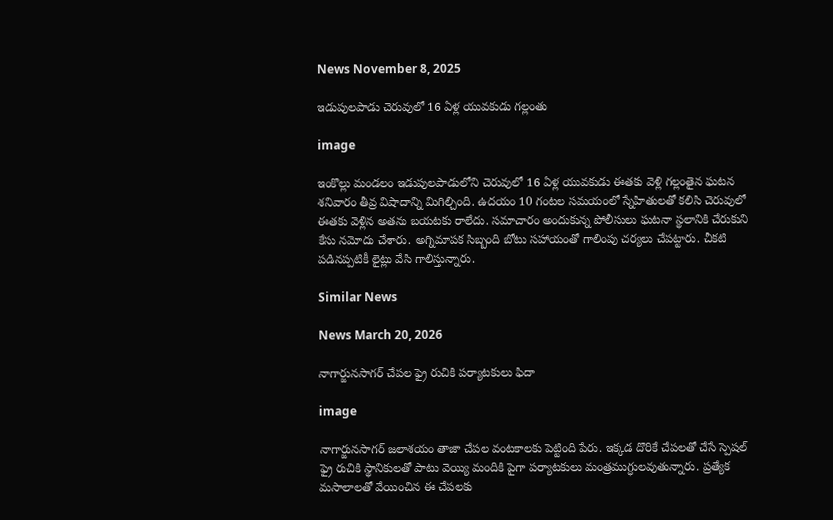News November 8, 2025

ఇడుపులపాడు చెరువులో 16 ఏళ్ల యువకుడు గల్లంతు

image

ఇంకొల్లు మండలం ఇడుపులపాడులోని చెరువులో 16 ఏళ్ల యువకుడు ఈతకు వెళ్లి గల్లంతైన ఘటన శనివారం తీవ్ర విషాదాన్ని మిగిల్చింది. ఉదయం 10 గంటల సమయంలో స్నేహితులతో కలిసి చెరువులో ఈతకు వెళ్లిన అతను బయటకు రాలేదు. సమాచారం అందుకున్న పోలీసులు ఘటనా స్థలానికి చేరుకుని కేసు నమోదు చేశారు. అగ్నిమాపక సిబ్బంది బోటు సహాయంతో గాలింపు చర్యలు చేపట్టారు. చీకటి పడినప్పటికీ లైట్లు వేసి గాలిస్తున్నారు.

Similar News

News March 20, 2026

నాగార్జునసాగర్ చేపల ఫ్రై రుచికి పర్యాటకులు ఫిదా

image

నాగార్జునసాగర్ జలాశయం తాజా చేపల వంటకాలకు పెట్టింది పేరు. ఇక్కడ దొరికే చేపలతో చేసే స్పెషల్ ఫ్రై రుచికి స్థానికులతో పాటు వెయ్యి మందికి పైగా పర్యాటకులు మంత్రముగ్ధులవుతున్నారు. ప్రత్యేక మసాలాలతో వేయించిన ఈ చేపలకు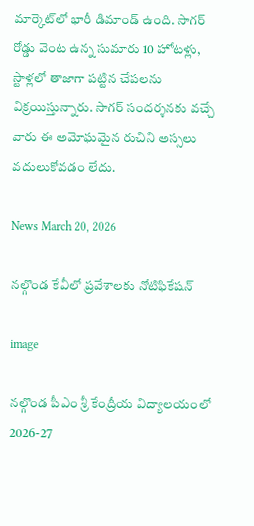మార్కెట్‌లో భారీ డిమాండ్ ఉంది. సాగర్ రోడ్డు వెంట ఉన్న సుమారు 10 హోటళ్లు, స్టాళ్లలో తాజాగా పట్టిన చేపలను విక్రయిస్తున్నారు. సాగర్ సందర్శనకు వచ్చే వారు ఈ అమోఘమైన రుచిని అస్సలు వదులుకోవడం లేదు.

News March 20, 2026

నల్గొండ కేవీలో ప్రవేశాలకు నోటిఫికేషన్

image

నల్గొండ పీఎం శ్రీ కేంద్రీయ విద్యాలయంలో 2026-27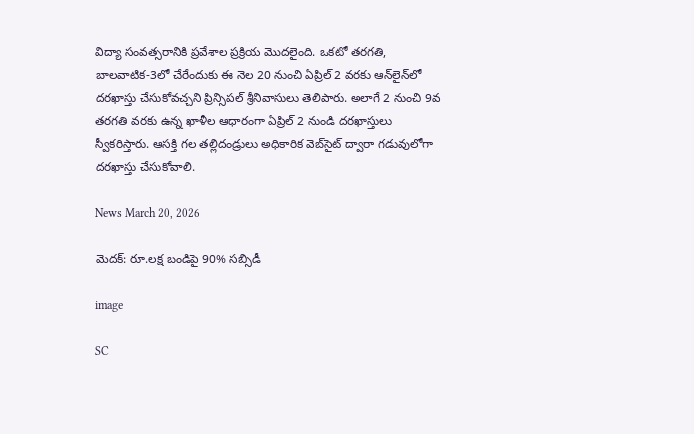విద్యా సంవత్సరానికి ప్రవేశాల ప్రక్రియ మొదలైంది. ఒకటో తరగతి, బాలవాటిక-3లో చేరేందుకు ఈ నెల 20 నుంచి ఏప్రిల్ 2 వరకు ఆన్‌లైన్‌లో దరఖాస్తు చేసుకోవచ్చని ప్రిన్సిపల్ శ్రీనివాసులు తెలిపారు. అలాగే 2 నుంచి 9వ తరగతి వరకు ఉన్న ఖాళీల ఆధారంగా ఏప్రిల్ 2 నుండి దరఖాస్తులు స్వీకరిస్తారు. ఆసక్తి గల తల్లిదండ్రులు అధికారిక వెబ్‌సైట్ ద్వారా గడువులోగా దరఖాస్తు చేసుకోవాలి.

News March 20, 2026

మెదక్: రూ.లక్ష బండిపై 90% సబ్సిడీ

image

SC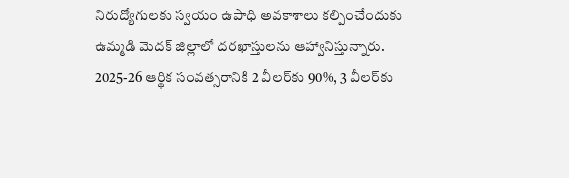నిరుద్యోగులకు స్వయం ఉపాధి అవకాశాలు కల్పించేందుకు ఉమ్మడి మెదక్ జిల్లాలో దరఖాస్తులను ఆహ్వానిస్తున్నారు. 2025-26 ఆర్థిక సంవత్సరానికి 2 వీలర్‌కు 90%, 3 వీలర్‌కు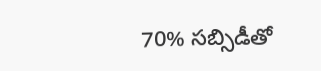70% సబ్సిడీతో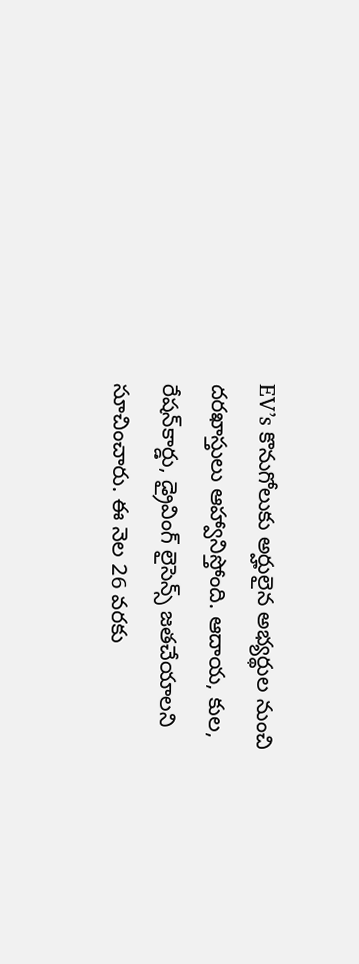EV’s కొనుగోలుకు అర్హులైన అభ్యర్థుల నుంచి దరఖాస్తులు ఆహ్వానిస్తోంది. ఆదాయ, కుల, రేషన్‌కార్డు, డ్రైవింగ్ లైసెన్స్ జతచేయాలని సూచించారు. ఈ నెల 26 వరకు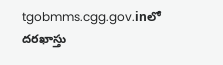tgobmms.cgg.gov.inలో దరఖాస్తు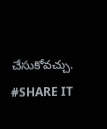చేసుకోవచ్చు. #SHARE IT